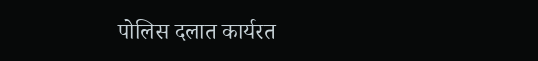पोलिस दलात कार्यरत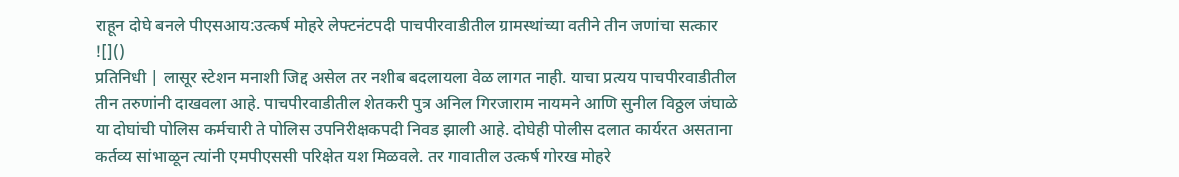राहून दोघे बनले पीएसआय:उत्कर्ष मोहरे लेफ्टनंटपदी पाचपीरवाडीतील ग्रामस्थांच्या वतीने तीन जणांचा सत्कार
![]()
प्रतिनिधी | लासूर स्टेशन मनाशी जिद्द असेल तर नशीब बदलायला वेळ लागत नाही. याचा प्रत्यय पाचपीरवाडीतील तीन तरुणांनी दाखवला आहे. पाचपीरवाडीतील शेतकरी पुत्र अनिल गिरजाराम नायमने आणि सुनील विठ्ठल जंघाळे या दोघांची पोलिस कर्मचारी ते पोलिस उपनिरीक्षकपदी निवड झाली आहे. दोघेही पोलीस दलात कार्यरत असताना कर्तव्य सांभाळून त्यांनी एमपीएससी परिक्षेत यश मिळवले. तर गावातील उत्कर्ष गोरख मोहरे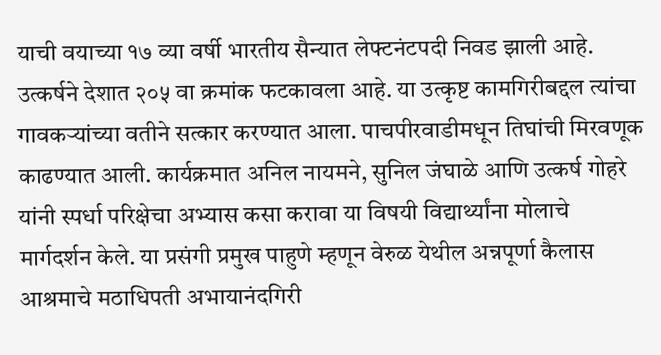याची वयाच्या १७ व्या वर्षी भारतीय सैन्यात लेफ्टनंटपदी निवड झाली आहे. उत्कर्षने देशात २०५ वा क्रमांक फटकावला आहे. या उत्कृष्ट कामगिरीबद्दल त्यांचा गावकऱ्यांच्या वतीने सत्कार करण्यात आला. पाचपीरवाडीमधून तिघांची मिरवणूक काढण्यात आली. कार्यक्रमात अनिल नायमने, सुनिल जंघाळे आणि उत्कर्ष गोहरे यांनी स्पर्धा परिक्षेचा अभ्यास कसा करावा या विषयी विद्यार्थ्यांना मोलाचे मार्गदर्शन केले. या प्रसंगी प्रमुख पाहुणे म्हणून वेरुळ येथील अन्नपूर्णा कैलास आश्रमाचे मठाधिपती अभायानंदगिरी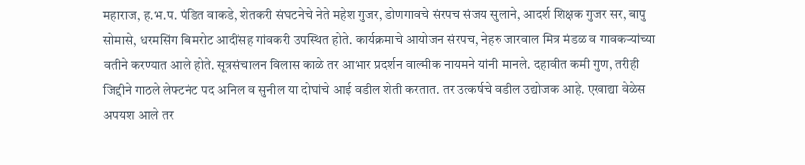महाराज, ह.भ.प. पंडित वाकडे, शेतकरी संघटनेचे नेते महेश गुजर, डोणगावचे संरपच संजय सुलाने, आदर्श शिक्षक गुजर सर, बापु सोमासे, धरमसिंग बिमरोट आदींसह गांवकरी उपस्थित होते. कार्यक्रमाचे आयोजन संरपच, नेहरु जारवाल मित्र मंडळ व गावकऱ्यांच्या वतीने करण्यात आले होते. सूत्रसंचालन विलास काळे तर आभार प्रदर्शन वाल्मीक नायमने यांनी मानले. दहावीत कमी गुण, तरीही जिद्दीने गाठले लेफ्टनंट पद अनिल व सुनील या दोघांचे आई वडील शेती करतात. तर उत्कर्षचे वडील उद्योजक आहे. एखाद्या वेळेस अपयश आले तर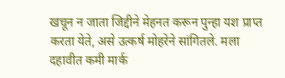खचून न जाता जिद्दीने मेहनत करून पुन्हा यश प्राप्त करता येते, असे उत्कर्ष मोहरेने सांगितले. मला दहावीत कमी मार्क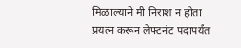मिळाल्याने मी निराश न होता प्रयत्न करून लेफ्टनंट पदापर्यंत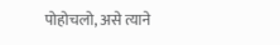पोहोचलो, असे त्याने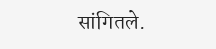सांगितले.